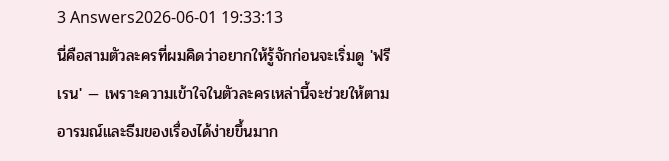3 Answers2026-06-01 19:33:13
นี่คือสามตัวละครที่ผมคิดว่าอยากให้รู้จักก่อนจะเริ่มดู 'ฟรีเรน' — เพราะความเข้าใจในตัวละครเหล่านี้จะช่วยให้ตามอารมณ์และธีมของเรื่องได้ง่ายขึ้นมาก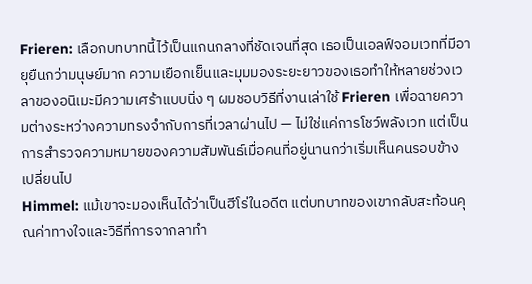Frieren: เลือกบทบาทนี้ไว้เป็นแกนกลางที่ชัดเจนที่สุด เธอเป็นเอลฟ์จอมเวทที่มีอายุยืนกว่ามนุษย์มาก ความเยือกเย็นและมุมมองระยะยาวของเธอทำให้หลายช่วงเวลาของอนิเมะมีความเศร้าแบบนิ่ง ๆ ผมชอบวิธีที่งานเล่าใช้ Frieren เพื่อฉายความต่างระหว่างความทรงจำกับการที่เวลาผ่านไป — ไม่ใช่แค่การโชว์พลังเวท แต่เป็นการสำรวจความหมายของความสัมพันธ์เมื่อคนที่อยู่นานกว่าเริ่มเห็นคนรอบข้างเปลี่ยนไป
Himmel: แม้เขาจะมองเห็นได้ว่าเป็นฮีโร่ในอดีต แต่บทบาทของเขากลับสะท้อนคุณค่าทางใจและวิธีที่การจากลาทำ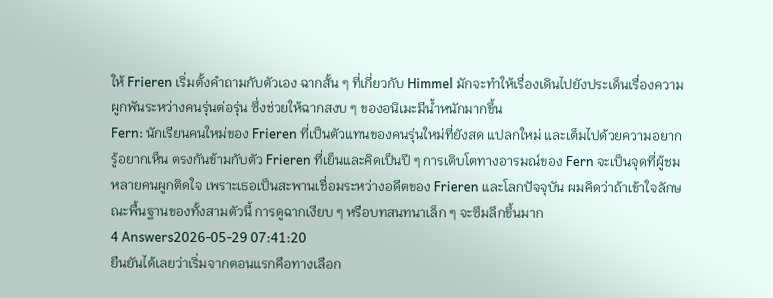ให้ Frieren เริ่มตั้งคำถามกับตัวเอง ฉากสั้น ๆ ที่เกี่ยวกับ Himmel มักจะทำให้เรื่องเดินไปยังประเด็นเรื่องความผูกพันระหว่างคนรุ่นต่อรุ่น ซึ่งช่วยให้ฉากสงบ ๆ ของอนิเมะมีน้ำหนักมากขึ้น
Fern: นักเรียนคนใหม่ของ Frieren ที่เป็นตัวแทนของคนรุ่นใหม่ที่ยังสด แปลกใหม่ และเต็มไปด้วยความอยากรู้อยากเห็น ตรงกันข้ามกับตัว Frieren ที่เย็นและคิดเป็นปี ๆ การเติบโตทางอารมณ์ของ Fern จะเป็นจุดที่ผู้ชมหลายคนผูกติดใจ เพราะเธอเป็นสะพานเชื่อมระหว่างอดีตของ Frieren และโลกปัจจุบัน ผมคิดว่าถ้าเข้าใจลักษณะพื้นฐานของทั้งสามตัวนี้ การดูฉากเงียบ ๆ หรือบทสนทนาเล็ก ๆ จะซึมลึกขึ้นมาก
4 Answers2026-05-29 07:41:20
ยืนยันได้เลยว่าเริ่มจากตอนแรกคือทางเลือก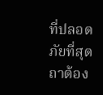ที่ปลอดภัยที่สุดถาต้อง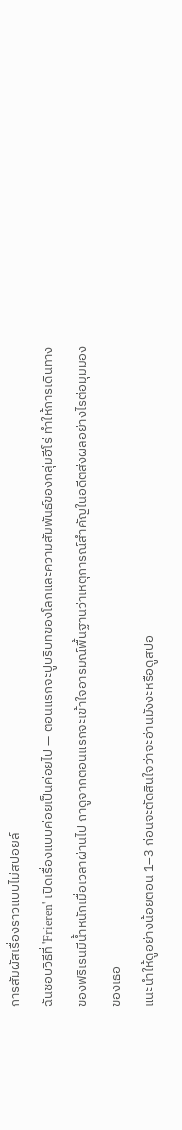การสัมผัสเรื่องราวแบบไม่สปอยล์
ฉันชอบวิธีที่ 'Frieren' เปิดเรื่องแบบค่อยเป็นค่อยไป — ตอนแรกจะปูบริบทของโลกและความสัมพันธ์ของกลุ่มฮีโร่ ทำให้การเดินทางของฟริเรนมีน้ำหนักเมื่อเวลาผ่านไป ถาดูจากตอนแรกจะเข้าใจอารมณ์พื้นฐานว่าเหตุการณ์สำคัญในอดีตส่งผลอย่างไรต่อมุมมองของเธอ
แนะนำให้ดูอย่างน้อยตอน 1–3 ก่อนจะตัดสินใจว่าจะอ่านมังงะหรือดูสปอ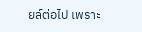ยล์ต่อไป เพราะ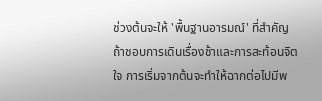ช่วงต้นจะให้ 'พื้นฐานอารมณ์' ที่สำคัญ ถ้าชอบการเดินเรื่องช้าและการสะท้อนจิตใจ การเริ่มจากต้นจะทำให้ฉากต่อไปมีพ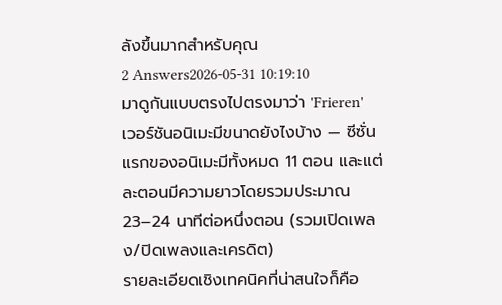ลังขึ้นมากสำหรับคุณ
2 Answers2026-05-31 10:19:10
มาดูกันแบบตรงไปตรงมาว่า 'Frieren' เวอร์ชันอนิเมะมีขนาดยังไงบ้าง — ซีซั่นแรกของอนิเมะมีทั้งหมด 11 ตอน และแต่ละตอนมีความยาวโดยรวมประมาณ 23–24 นาทีต่อหนึ่งตอน (รวมเปิดเพลง/ปิดเพลงและเครดิต)
รายละเอียดเชิงเทคนิคที่น่าสนใจก็คือ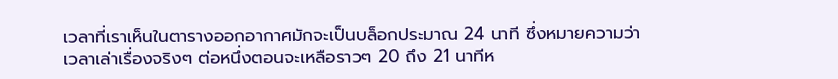เวลาที่เราเห็นในตารางออกอากาศมักจะเป็นบล็อกประมาณ 24 นาที ซึ่งหมายความว่าเวลาเล่าเรื่องจริงๆ ต่อหนึ่งตอนจะเหลือราวๆ 20 ถึง 21 นาทีห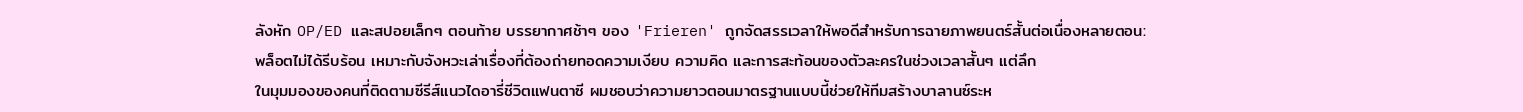ลังหัก OP/ED และสปอยเล็กๆ ตอนท้าย บรรยากาศช้าๆ ของ 'Frieren' ถูกจัดสรรเวลาให้พอดีสำหรับการฉายภาพยนตร์สั้นต่อเนื่องหลายตอน: พล็อตไม่ได้รีบร้อน เหมาะกับจังหวะเล่าเรื่องที่ต้องถ่ายทอดความเงียบ ความคิด และการสะท้อนของตัวละครในช่วงเวลาสั้นๆ แต่ลึก
ในมุมมองของคนที่ติดตามซีรีส์แนวไดอารี่ชีวิตแฟนตาซี ผมชอบว่าความยาวตอนมาตรฐานแบบนี้ช่วยให้ทีมสร้างบาลานซ์ระห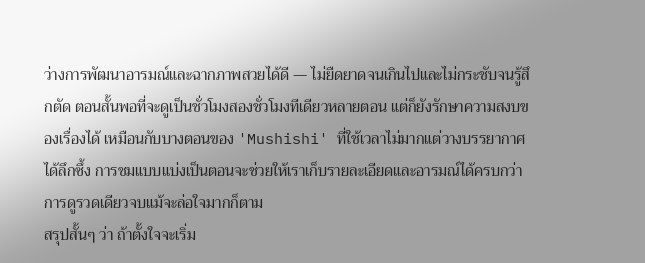ว่างการพัฒนาอารมณ์และฉากภาพสวยได้ดี — ไม่ยืดยาดจนเกินไปและไม่กระชับจนรู้สึกตัด ตอนสั้นพอที่จะดูเป็นชั่วโมงสองชั่วโมงทีเดียวหลายตอน แต่ก็ยังรักษาความสงบของเรื่องได้ เหมือนกับบางตอนของ 'Mushishi' ที่ใช้เวลาไม่มากแต่วางบรรยากาศได้ลึกซึ้ง การชมแบบแบ่งเป็นตอนจะช่วยให้เราเก็บรายละเอียดและอารมณ์ได้ครบกว่าการดูรวดเดียวจบแม้จะล่อใจมากก็ตาม
สรุปสั้นๆ ว่า ถ้าตั้งใจจะเริ่ม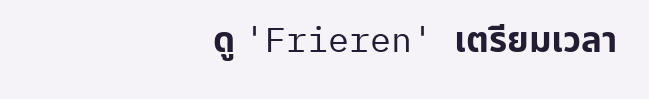ดู 'Frieren' เตรียมเวลา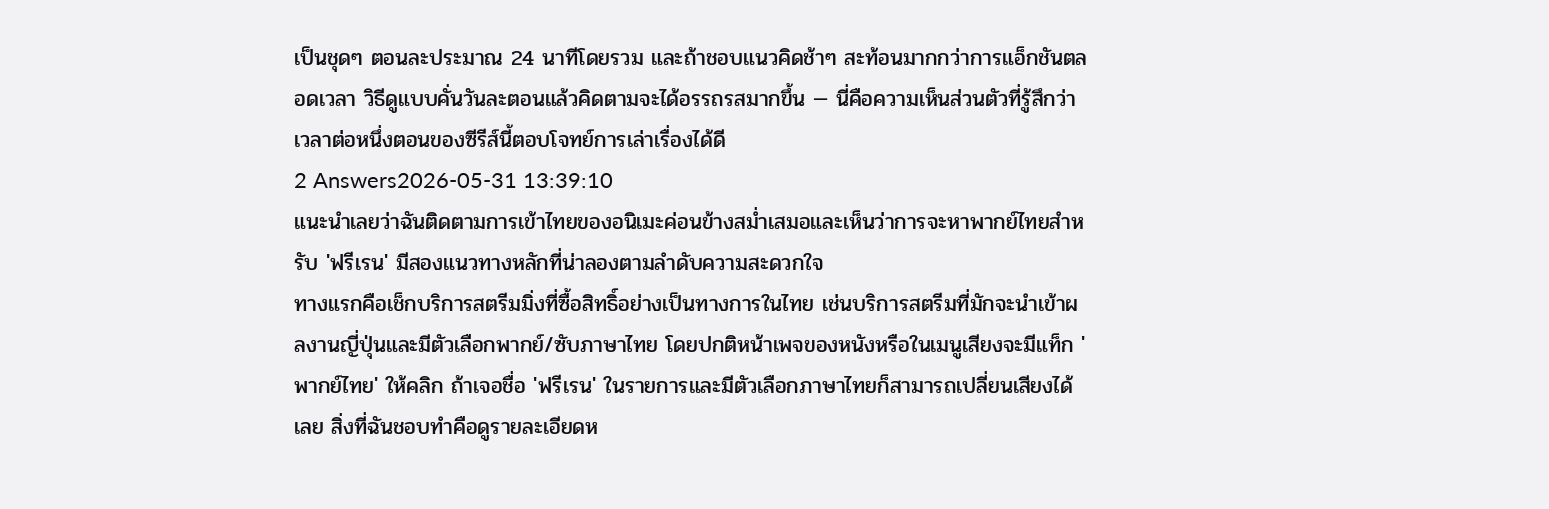เป็นชุดๆ ตอนละประมาณ 24 นาทีโดยรวม และถ้าชอบแนวคิดช้าๆ สะท้อนมากกว่าการแอ็กชันตลอดเวลา วิธีดูแบบคั่นวันละตอนแล้วคิดตามจะได้อรรถรสมากขึ้น — นี่คือความเห็นส่วนตัวที่รู้สึกว่าเวลาต่อหนึ่งตอนของซีรีส์นี้ตอบโจทย์การเล่าเรื่องได้ดี
2 Answers2026-05-31 13:39:10
แนะนำเลยว่าฉันติดตามการเข้าไทยของอนิเมะค่อนข้างสม่ำเสมอและเห็นว่าการจะหาพากย์ไทยสำหรับ 'ฟรีเรน' มีสองแนวทางหลักที่น่าลองตามลำดับความสะดวกใจ
ทางแรกคือเช็กบริการสตรีมมิ่งที่ซื้อสิทธิ์อย่างเป็นทางการในไทย เช่นบริการสตรีมที่มักจะนำเข้าผลงานญี่ปุ่นและมีตัวเลือกพากย์/ซับภาษาไทย โดยปกติหน้าเพจของหนังหรือในเมนูเสียงจะมีแท็ก 'พากย์ไทย' ให้คลิก ถ้าเจอชื่อ 'ฟรีเรน' ในรายการและมีตัวเลือกภาษาไทยก็สามารถเปลี่ยนเสียงได้เลย สิ่งที่ฉันชอบทำคือดูรายละเอียดห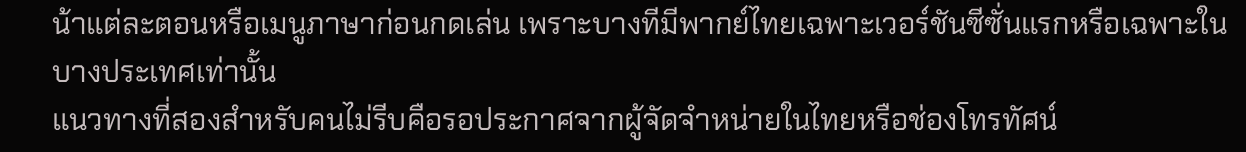น้าแต่ละตอนหรือเมนูภาษาก่อนกดเล่น เพราะบางทีมีพากย์ไทยเฉพาะเวอร์ชันซีซั่นแรกหรือเฉพาะในบางประเทศเท่านั้น
แนวทางที่สองสำหรับคนไม่รีบคือรอประกาศจากผู้จัดจำหน่ายในไทยหรือช่องโทรทัศน์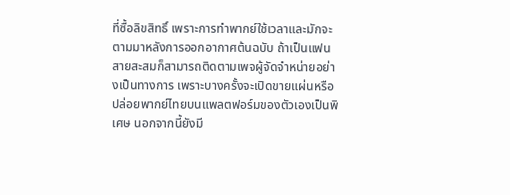ที่ซื้อลิขสิทธิ์ เพราะการทำพากย์ใช้เวลาและมักจะตามมาหลังการออกอากาศต้นฉบับ ถ้าเป็นแฟนสายสะสมก็สามารถติดตามเพจผู้จัดจำหน่ายอย่างเป็นทางการ เพราะบางครั้งจะเปิดขายแผ่นหรือปล่อยพากย์ไทยบนแพลตฟอร์มของตัวเองเป็นพิเศษ นอกจากนี้ยังมี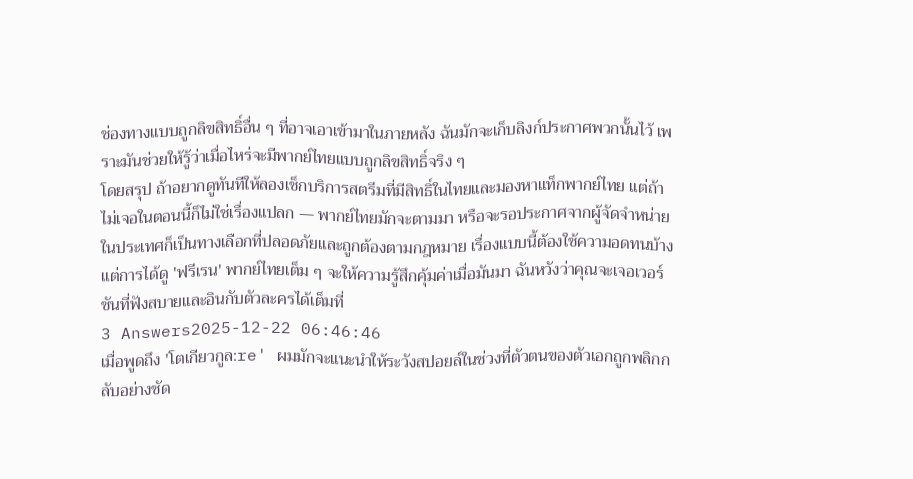ช่องทางแบบถูกลิขสิทธิ์อื่น ๆ ที่อาจเอาเข้ามาในภายหลัง ฉันมักจะเก็บลิงก์ประกาศพวกนั้นไว้ เพราะมันช่วยให้รู้ว่าเมื่อไหร่จะมีพากย์ไทยแบบถูกลิขสิทธิ์จริง ๆ
โดยสรุป ถ้าอยากดูทันทีให้ลองเช็กบริการสตรีมที่มีสิทธิ์ในไทยและมองหาแท็กพากย์ไทย แต่ถ้าไม่เจอในตอนนี้ก็ไม่ใช่เรื่องแปลก — พากย์ไทยมักจะตามมา หรือจะรอประกาศจากผู้จัดจำหน่ายในประเทศก็เป็นทางเลือกที่ปลอดภัยและถูกต้องตามกฎหมาย เรื่องแบบนี้ต้องใช้ความอดทนบ้าง แต่การได้ดู 'ฟรีเรน' พากย์ไทยเต็ม ๆ จะให้ความรู้สึกคุ้มค่าเมื่อมันมา ฉันหวังว่าคุณจะเจอเวอร์ชันที่ฟังสบายและอินกับตัวละครได้เต็มที่
3 Answers2025-12-22 06:46:46
เมื่อพูดถึง 'โตเกียวกูล:re' ผมมักจะแนะนำให้ระวังสปอยล์ในช่วงที่ตัวตนของตัวเอกถูกพลิกกลับอย่างชัด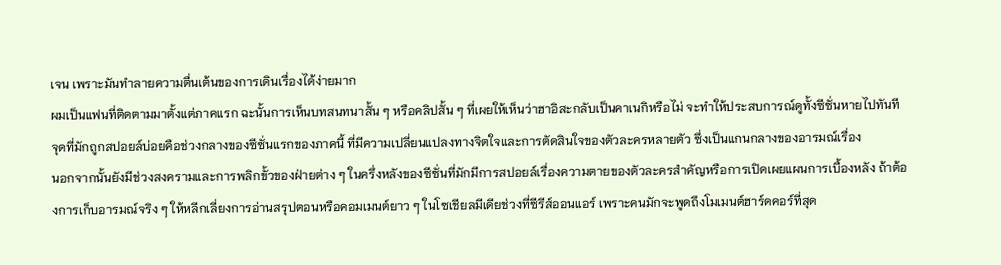เจน เพราะมันทำลายความตื่นเต้นของการเดินเรื่องได้ง่ายมาก
ผมเป็นแฟนที่ติดตามมาตั้งแต่ภาคแรก ฉะนั้นการเห็นบทสนทนาสั้น ๆ หรือคลิปสั้น ๆ ที่เผยให้เห็นว่าฮาอิสะกลับเป็นคาเนกิหรือไม่ จะทำให้ประสบการณ์ดูทั้งซีซั่นหายไปทันที จุดที่มักถูกสปอยล์บ่อยคือช่วงกลางของซีซั่นแรกของภาคนี้ ที่มีความเปลี่ยนแปลงทางจิตใจและการตัดสินใจของตัวละครหลายตัว ซึ่งเป็นแกนกลางของอารมณ์เรื่อง
นอกจากนั้นยังมีช่วงสงครามและการพลิกขั้วของฝ่ายต่าง ๆ ในครึ่งหลังของซีซั่นที่มักมีการสปอยล์เรื่องความตายของตัวละครสำคัญหรือการเปิดเผยแผนการเบื้องหลัง ถ้าต้องการเก็บอารมณ์จริง ๆ ให้หลีกเลี่ยงการอ่านสรุปตอนหรือคอมเมนต์ยาว ๆ ในโซเชียลมีเดียช่วงที่ซีรีส์ออนแอร์ เพราะคนมักจะพูดถึงโมเมนต์ฮาร์ดคอร์ที่สุด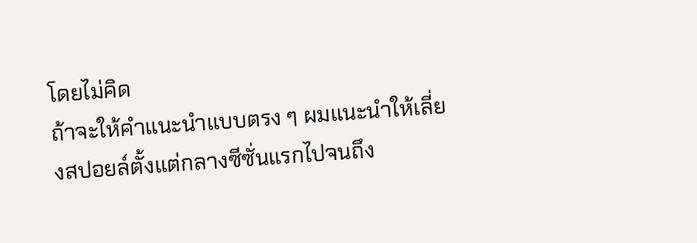โดยไม่คิด
ถ้าจะให้คำแนะนำแบบตรง ๆ ผมแนะนำให้เลี่ยงสปอยล์ตั้งแต่กลางซีซั่นแรกไปจนถึง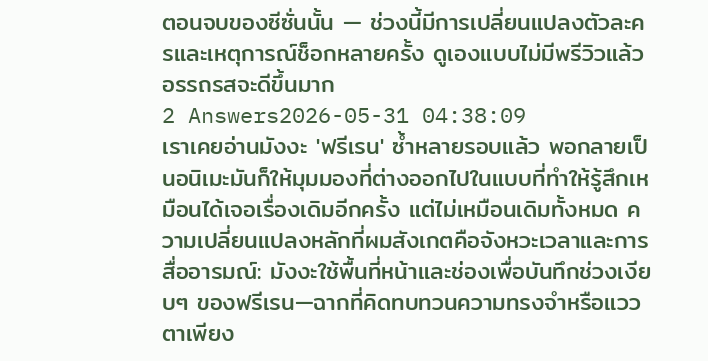ตอนจบของซีซั่นนั้น — ช่วงนี้มีการเปลี่ยนแปลงตัวละครและเหตุการณ์ช็อกหลายครั้ง ดูเองแบบไม่มีพรีวิวแล้วอรรถรสจะดีขึ้นมาก
2 Answers2026-05-31 04:38:09
เราเคยอ่านมังงะ 'ฟรีเรน' ซ้ำหลายรอบแล้ว พอกลายเป็นอนิเมะมันก็ให้มุมมองที่ต่างออกไปในแบบที่ทำให้รู้สึกเหมือนได้เจอเรื่องเดิมอีกครั้ง แต่ไม่เหมือนเดิมทั้งหมด ความเปลี่ยนแปลงหลักที่ผมสังเกตคือจังหวะเวลาและการสื่ออารมณ์: มังงะใช้พื้นที่หน้าและช่องเพื่อบันทึกช่วงเงียบๆ ของฟรีเรน—ฉากที่คิดทบทวนความทรงจำหรือแววตาเพียง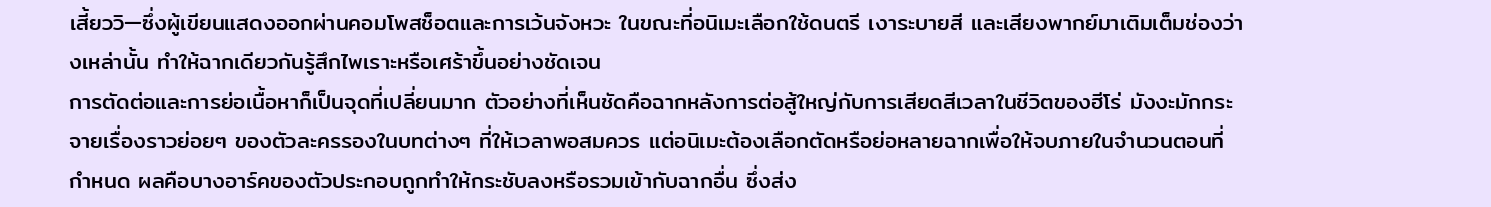เสี้ยววิ—ซึ่งผู้เขียนแสดงออกผ่านคอมโพสช็อตและการเว้นจังหวะ ในขณะที่อนิเมะเลือกใช้ดนตรี เงาระบายสี และเสียงพากย์มาเติมเต็มช่องว่างเหล่านั้น ทำให้ฉากเดียวกันรู้สึกไพเราะหรือเศร้าขึ้นอย่างชัดเจน
การตัดต่อและการย่อเนื้อหาก็เป็นจุดที่เปลี่ยนมาก ตัวอย่างที่เห็นชัดคือฉากหลังการต่อสู้ใหญ่กับการเสียดสีเวลาในชีวิตของฮีโร่ มังงะมักกระจายเรื่องราวย่อยๆ ของตัวละครรองในบทต่างๆ ที่ให้เวลาพอสมควร แต่อนิเมะต้องเลือกตัดหรือย่อหลายฉากเพื่อให้จบภายในจำนวนตอนที่กำหนด ผลคือบางอาร์คของตัวประกอบถูกทำให้กระชับลงหรือรวมเข้ากับฉากอื่น ซึ่งส่ง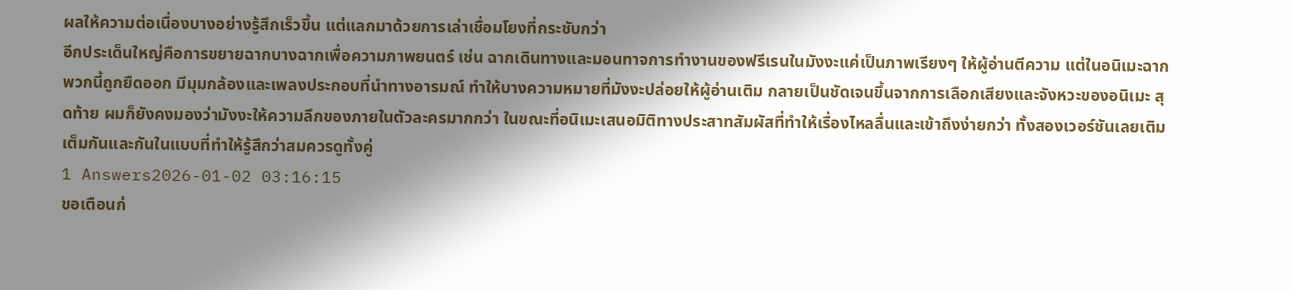ผลให้ความต่อเนื่องบางอย่างรู้สึกเร็วขึ้น แต่แลกมาด้วยการเล่าเชื่อมโยงที่กระชับกว่า
อีกประเด็นใหญ่คือการขยายฉากบางฉากเพื่อความภาพยนตร์ เช่น ฉากเดินทางและมอนทาจการทำงานของฟรีเรนในมังงะแค่เป็นภาพเรียงๆ ให้ผู้อ่านตีความ แต่ในอนิเมะฉากพวกนี้ถูกยืดออก มีมุมกล้องและเพลงประกอบที่นำทางอารมณ์ ทำให้บางความหมายที่มังงะปล่อยให้ผู้อ่านเติม กลายเป็นชัดเจนขึ้นจากการเลือกเสียงและจังหวะของอนิเมะ สุดท้าย ผมก็ยังคงมองว่ามังงะให้ความลึกของภายในตัวละครมากกว่า ในขณะที่อนิเมะเสนอมิติทางประสาทสัมผัสที่ทำให้เรื่องไหลลื่นและเข้าถึงง่ายกว่า ทั้งสองเวอร์ชันเลยเติมเต็มกันและกันในแบบที่ทำให้รู้สึกว่าสมควรดูทั้งคู่
1 Answers2026-01-02 03:16:15
ขอเตือนก่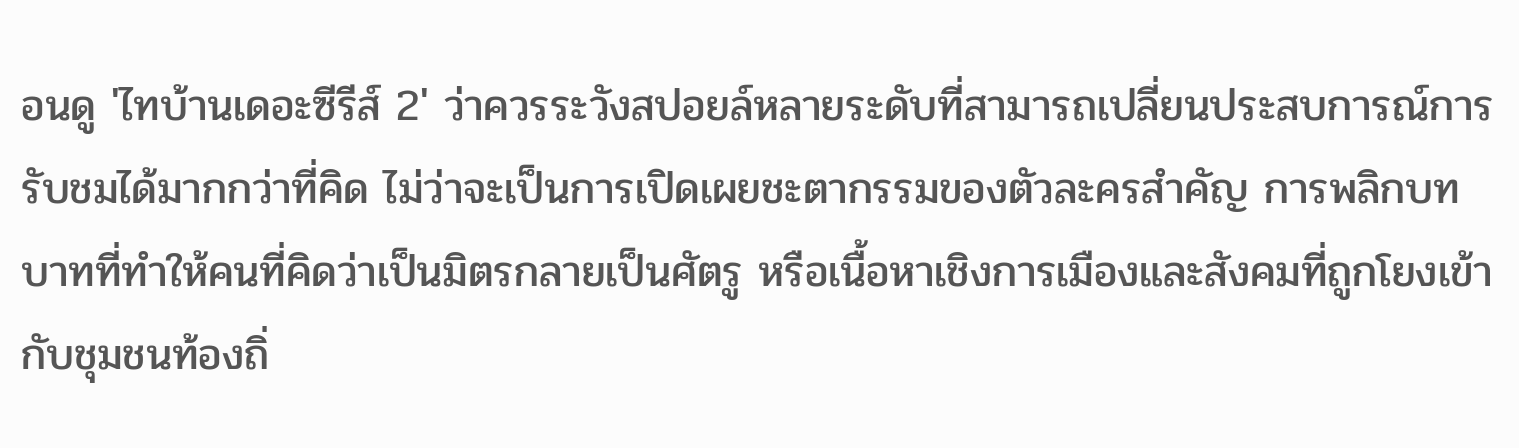อนดู 'ไทบ้านเดอะซีรีส์ 2' ว่าควรระวังสปอยล์หลายระดับที่สามารถเปลี่ยนประสบการณ์การรับชมได้มากกว่าที่คิด ไม่ว่าจะเป็นการเปิดเผยชะตากรรมของตัวละครสำคัญ การพลิกบทบาทที่ทำให้คนที่คิดว่าเป็นมิตรกลายเป็นศัตรู หรือเนื้อหาเชิงการเมืองและสังคมที่ถูกโยงเข้ากับชุมชนท้องถิ่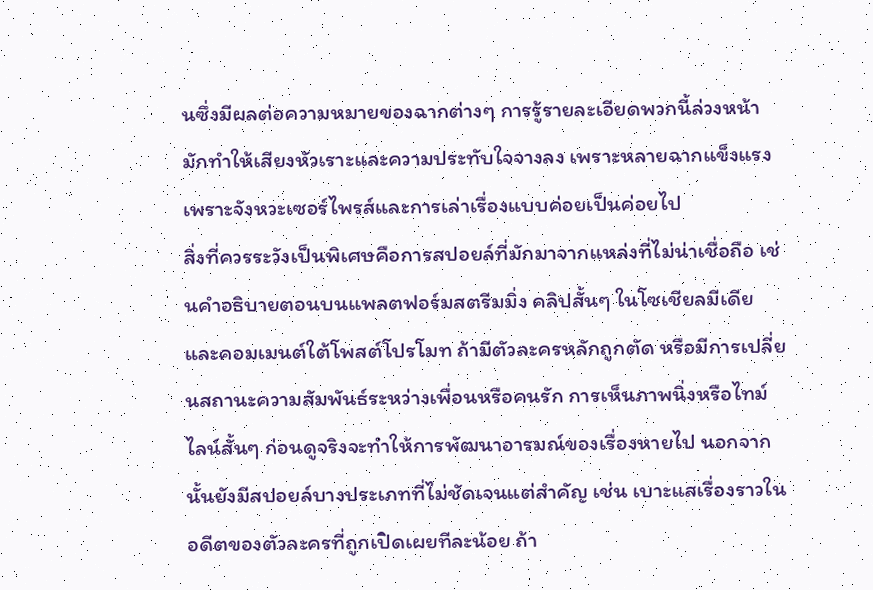นซึ่งมีผลต่อความหมายของฉากต่างๆ การรู้รายละเอียดพวกนี้ล่วงหน้ามักทำให้เสียงหัวเราะและความประทับใจจางลง เพราะหลายฉากแข็งแรงเพราะจังหวะเซอร์ไพรส์และการเล่าเรื่องแบบค่อยเป็นค่อยไป
สิ่งที่ควรระวังเป็นพิเศษคือการสปอยล์ที่มักมาจากแหล่งที่ไม่น่าเชื่อถือ เช่นคำอธิบายตอนบนแพลตฟอร์มสตรีมมิ่ง คลิปสั้นๆ ในโซเชียลมีเดีย และคอมเมนต์ใต้โพสต์โปรโมท ถ้ามีตัวละครหลักถูกตัด หรือมีการเปลี่ยนสถานะความสัมพันธ์ระหว่างเพื่อนหรือคนรัก การเห็นภาพนิ่งหรือไทม์ไลน์สั้นๆ ก่อนดูจริงจะทำให้การพัฒนาอารมณ์ของเรื่องหายไป นอกจากนั้นยังมีสปอยล์บางประเภทที่ไม่ชัดเจนแต่สำคัญ เช่น เบาะแสเรื่องราวในอดีตของตัวละครที่ถูกเปิดเผยทีละน้อย ถ้า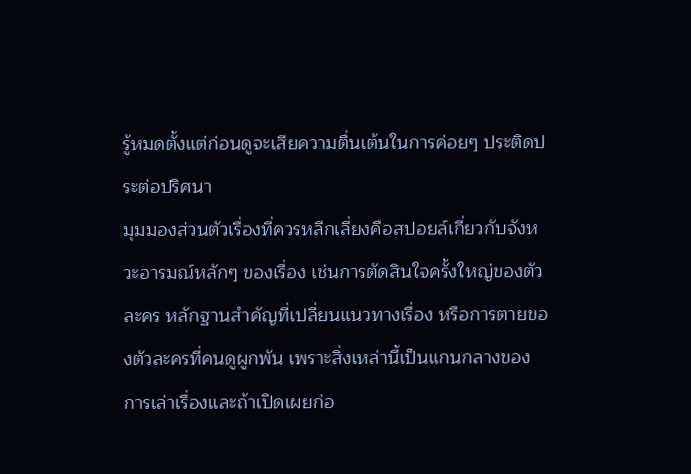รู้หมดตั้งแต่ก่อนดูจะเสียความตื่นเต้นในการค่อยๆ ประติดประต่อปริศนา
มุมมองส่วนตัวเรื่องที่ควรหลีกเลี่ยงคือสปอยล์เกี่ยวกับจังหวะอารมณ์หลักๆ ของเรื่อง เช่นการตัดสินใจครั้งใหญ่ของตัวละคร หลักฐานสำคัญที่เปลี่ยนแนวทางเรื่อง หรือการตายของตัวละครที่คนดูผูกพัน เพราะสิ่งเหล่านี้เป็นแกนกลางของการเล่าเรื่องและถ้าเปิดเผยก่อ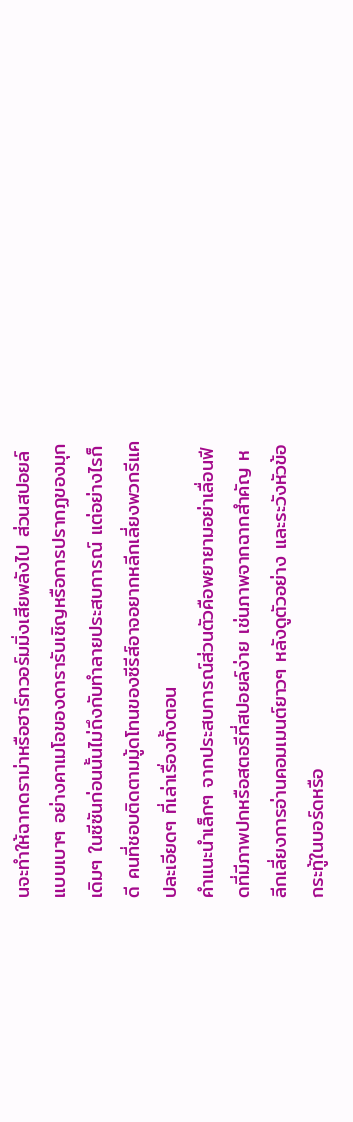นจะทำให้ฉากดราม่าหรือฮาร์ทวอร์มมิ่งเสียพลังไป ส่วนสปอยล์แบบเบาๆ อย่างคาเมโอของดารารับเชิญหรือการปรากฏของมุกเดิมๆ ในซีซันก่อนนั้นไม่ถึงกับทำลายประสบการณ์ แต่อย่างไรก็ดี คนที่ชอบติดตามมู้ดโทนของซีรีส์อาจอยากหลีกเลี่ยงพวกรีแคปละเอียดๆ ที่เล่าเรื่องทั้งตอน
คำแนะนำเล็กๆ จากประสบการณ์ส่วนตัวคือพยายามอย่าเลื่อนฟีดที่มีภาพปกหรือสตอรีที่สปอยล์ง่าย เช่นภาพจากฉากสำคัญ หลีกเลี่ยงการอ่านคอมเมนต์ยาวๆ หลังดูตัวอย่าง และระวังหัวข้อกระทู้ในบอร์ดหรือ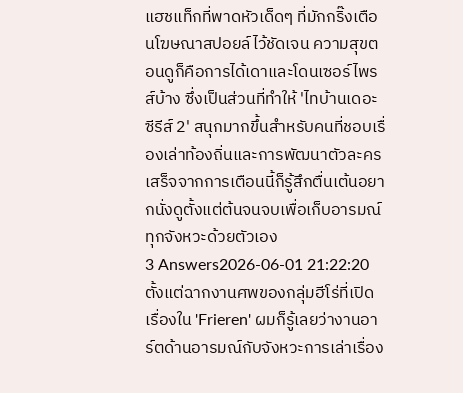แฮชแท็กที่พาดหัวเด็ดๆ ที่มักกริ๊งเตือนโฆษณาสปอยล์ไว้ชัดเจน ความสุขตอนดูก็คือการได้เดาและโดนเซอร์ไพรส์บ้าง ซึ่งเป็นส่วนที่ทำให้ 'ไทบ้านเดอะซีรีส์ 2' สนุกมากขึ้นสำหรับคนที่ชอบเรื่องเล่าท้องถิ่นและการพัฒนาตัวละคร เสร็จจากการเตือนนี้ก็รู้สึกตื่นเต้นอยากนั่งดูตั้งแต่ต้นจนจบเพื่อเก็บอารมณ์ทุกจังหวะด้วยตัวเอง
3 Answers2026-06-01 21:22:20
ตั้งแต่ฉากงานศพของกลุ่มฮีโร่ที่เปิดเรื่องใน 'Frieren' ผมก็รู้เลยว่างานอาร์ตด้านอารมณ์กับจังหวะการเล่าเรื่อง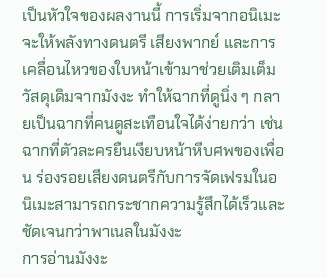เป็นหัวใจของผลงานนี้ การเริ่มจากอนิเมะจะให้พลังทางดนตรี เสียงพากย์ และการเคลื่อนไหวของใบหน้าเข้ามาช่วยเติมเต็มวัสดุเดิมจากมังงะ ทำให้ฉากที่ดูนิ่ง ๆ กลายเป็นฉากที่คนดูสะเทือนใจได้ง่ายกว่า เช่นฉากที่ตัวละครยืนเงียบหน้าหีบศพของเพื่อน ร่องรอยเสียงดนตรีกับการจัดเฟรมในอนิเมะสามารถกระชากความรู้สึกได้เร็วและชัดเจนกว่าพาเนลในมังงะ
การอ่านมังงะ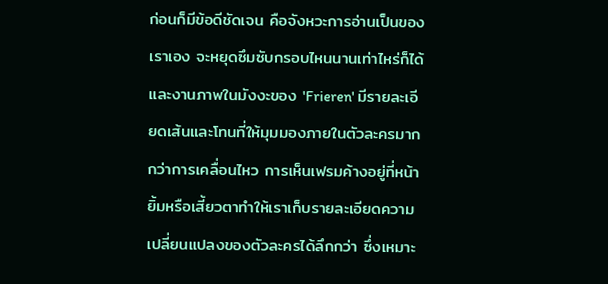ก่อนก็มีข้อดีชัดเจน คือจังหวะการอ่านเป็นของเราเอง จะหยุดซึมซับกรอบไหนนานเท่าไหร่ก็ได้ และงานภาพในมังงะของ 'Frieren' มีรายละเอียดเส้นและโทนที่ให้มุมมองภายในตัวละครมากกว่าการเคลื่อนไหว การเห็นเฟรมค้างอยู่ที่หน้ายิ้มหรือเสี้ยวตาทำให้เราเก็บรายละเอียดความเปลี่ยนแปลงของตัวละครได้ลึกกว่า ซึ่งเหมาะ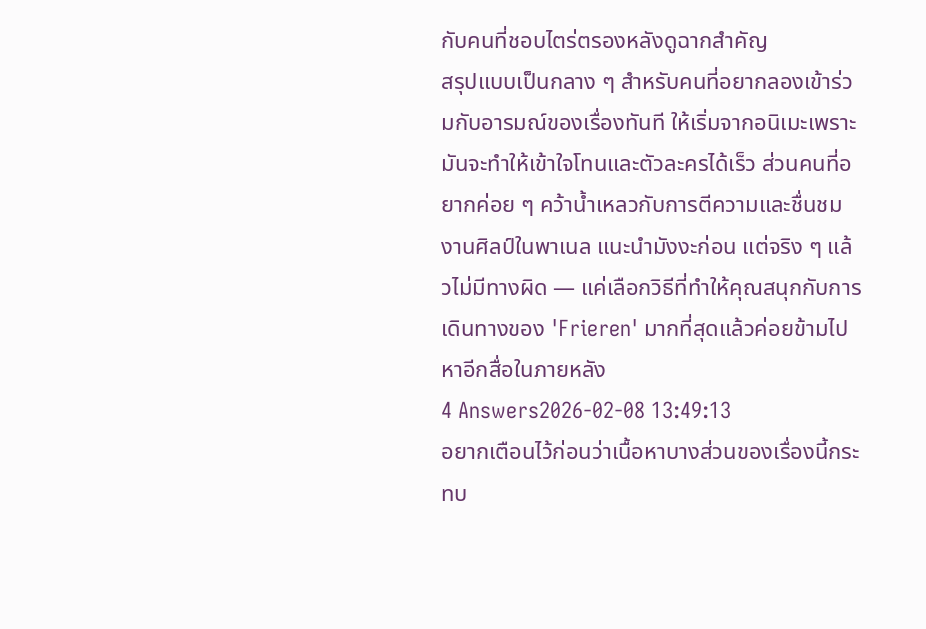กับคนที่ชอบไตร่ตรองหลังดูฉากสำคัญ
สรุปแบบเป็นกลาง ๆ สำหรับคนที่อยากลองเข้าร่วมกับอารมณ์ของเรื่องทันที ให้เริ่มจากอนิเมะเพราะมันจะทำให้เข้าใจโทนและตัวละครได้เร็ว ส่วนคนที่อยากค่อย ๆ คว้าน้ำเหลวกับการตีความและชื่นชมงานศิลป์ในพาเนล แนะนำมังงะก่อน แต่จริง ๆ แล้วไม่มีทางผิด — แค่เลือกวิธีที่ทำให้คุณสนุกกับการเดินทางของ 'Frieren' มากที่สุดแล้วค่อยข้ามไปหาอีกสื่อในภายหลัง
4 Answers2026-02-08 13:49:13
อยากเตือนไว้ก่อนว่าเนื้อหาบางส่วนของเรื่องนี้กระทบ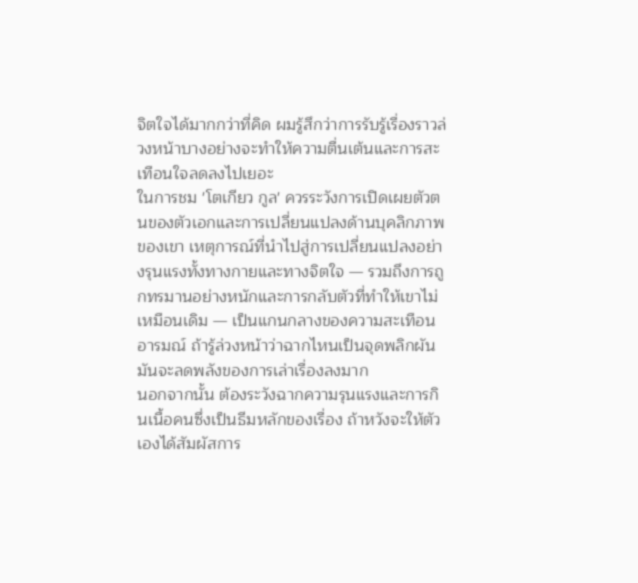จิตใจได้มากกว่าที่คิด ผมรู้สึกว่าการรับรู้เรื่องราวล่วงหน้าบางอย่างจะทำให้ความตื่นเต้นและการสะเทือนใจลดลงไปเยอะ
ในการชม 'โตเกียว กูล' ควรระวังการเปิดเผยตัวตนของตัวเอกและการเปลี่ยนแปลงด้านบุคลิกภาพของเขา เหตุการณ์ที่นำไปสู่การเปลี่ยนแปลงอย่างรุนแรงทั้งทางกายและทางจิตใจ — รวมถึงการถูกทรมานอย่างหนักและการกลับตัวที่ทำให้เขาไม่เหมือนเดิม — เป็นแกนกลางของความสะเทือนอารมณ์ ถ้ารู้ล่วงหน้าว่าฉากไหนเป็นจุดพลิกผัน มันจะลดพลังของการเล่าเรื่องลงมาก
นอกจากนั้น ต้องระวังฉากความรุนแรงและการกินเนื้อคนซึ่งเป็นธีมหลักของเรื่อง ถ้าหวังจะให้ตัวเองได้สัมผัสการ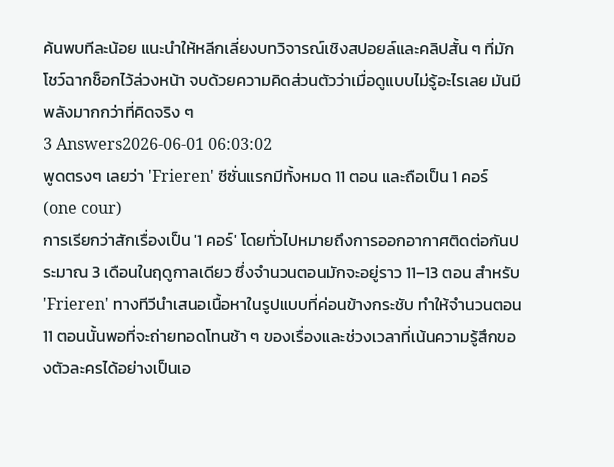ค้นพบทีละน้อย แนะนำให้หลีกเลี่ยงบทวิจารณ์เชิงสปอยล์และคลิปสั้น ๆ ที่มักโชว์ฉากช็อกไว้ล่วงหน้า จบด้วยความคิดส่วนตัวว่าเมื่อดูแบบไม่รู้อะไรเลย มันมีพลังมากกว่าที่คิดจริง ๆ
3 Answers2026-06-01 06:03:02
พูดตรงๆ เลยว่า 'Frieren' ซีซั่นแรกมีทั้งหมด 11 ตอน และถือเป็น 1 คอร์ (one cour)
การเรียกว่าสักเรื่องเป็น '1 คอร์' โดยทั่วไปหมายถึงการออกอากาศติดต่อกันประมาณ 3 เดือนในฤดูกาลเดียว ซึ่งจำนวนตอนมักจะอยู่ราว 11–13 ตอน สำหรับ 'Frieren' ทางทีวีนำเสนอเนื้อหาในรูปแบบที่ค่อนข้างกระชับ ทำให้จำนวนตอน 11 ตอนนั้นพอที่จะถ่ายทอดโทนช้า ๆ ของเรื่องและช่วงเวลาที่เน้นความรู้สึกของตัวละครได้อย่างเป็นเอ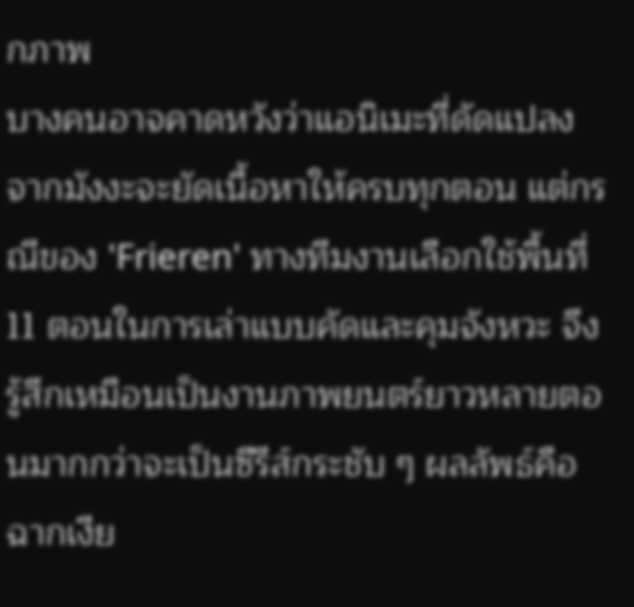กภาพ
บางคนอาจคาดหวังว่าแอนิเมะที่ดัดแปลงจากมังงะจะยัดเนื้อหาให้ครบทุกตอน แต่กรณีของ 'Frieren' ทางทีมงานเลือกใช้พื้นที่ 11 ตอนในการเล่าแบบคัดและคุมจังหวะ จึงรู้สึกเหมือนเป็นงานภาพยนตร์ยาวหลายตอนมากกว่าจะเป็นซีรีส์กระชับ ๆ ผลลัพธ์คือฉากเงีย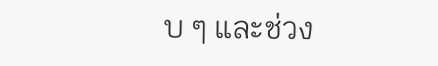บ ๆ และช่วง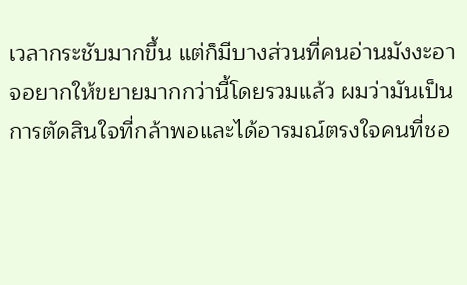เวลากระชับมากขึ้น แต่ก็มีบางส่วนที่คนอ่านมังงะอาจอยากให้ขยายมากกว่านี้โดยรวมแล้ว ผมว่ามันเป็นการตัดสินใจที่กล้าพอและได้อารมณ์ตรงใจคนที่ชอ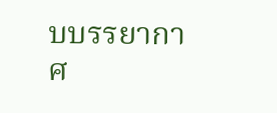บบรรยากาศ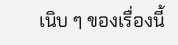เนิบ ๆ ของเรื่องนี้